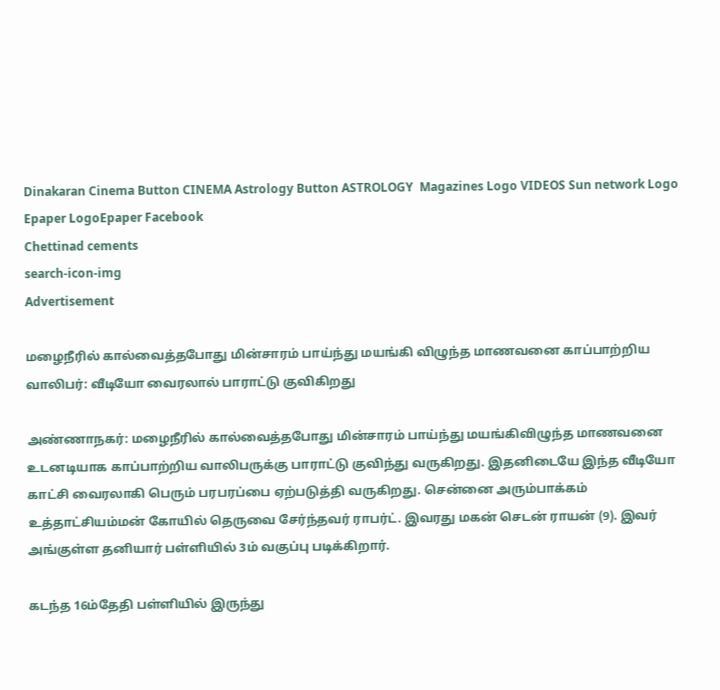Dinakaran Cinema Button CINEMA Astrology Button ASTROLOGY  Magazines Logo VIDEOS Sun network Logo Epaper LogoEpaper Facebook
Chettinad cements
search-icon-img
Advertisement

மழைநீரில் கால்வைத்தபோது மின்சாரம் பாய்ந்து மயங்கி விழுந்த மாணவனை காப்பாற்றிய வாலிபர்: வீடியோ வைரலால் பாராட்டு குவிகிறது

அண்ணாநகர்: மழைநீரில் கால்வைத்தபோது மின்சாரம் பாய்ந்து மயங்கிவிழுந்த மாணவனை உடனடியாக காப்பாற்றிய வாலிபருக்கு பாராட்டு குவிந்து வருகிறது. இதனிடையே இந்த வீடியோ காட்சி வைரலாகி பெரும் பரபரப்பை ஏற்படுத்தி வருகிறது. சென்னை அரும்பாக்கம் உத்தாட்சியம்மன் கோயில் தெருவை சேர்ந்தவர் ராபர்ட். இவரது மகன் செடன் ராயன் (9). இவர் அங்குள்ள தனியார் பள்ளியில் 3ம் வகுப்பு படிக்கிறார்.

கடந்த 16ம்தேதி பள்ளியில் இருந்து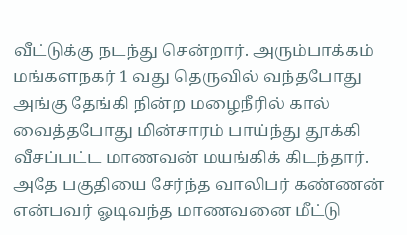வீட்டுக்கு நடந்து சென்றார். அரும்பாக்கம் மங்களநகர் 1 வது தெருவில் வந்தபோது அங்கு தேங்கி நின்ற மழைநீரில் கால் வைத்தபோது மின்சாரம் பாய்ந்து தூக்கி வீசப்பட்ட மாணவன் மயங்கிக் கிடந்தார். அதே பகுதியை சேர்ந்த வாலிபர் கண்ணன் என்பவர் ஓடிவந்த மாணவனை மீட்டு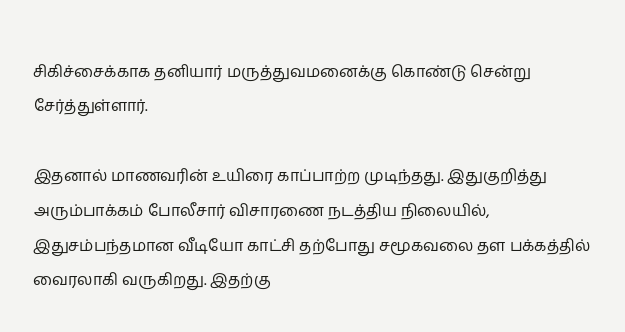சிகிச்சைக்காக தனியார் மருத்துவமனைக்கு கொண்டு சென்று சேர்த்துள்ளார்.

இதனால் மாணவரின் உயிரை காப்பாற்ற முடிந்தது. இதுகுறித்து அரும்பாக்கம் போலீசார் விசாரணை நடத்திய நிலையில், இதுசம்பந்தமான வீடியோ காட்சி தற்போது சமூகவலை தள பக்கத்தில் வைரலாகி வருகிறது. இதற்கு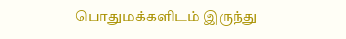பொதுமக்களிடம் இருந்து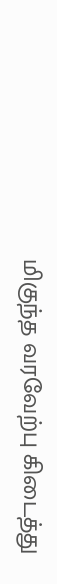மிகுந்த வரவேற்பு கிடைத்து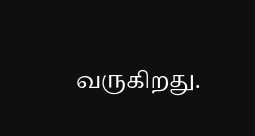வருகிறது.